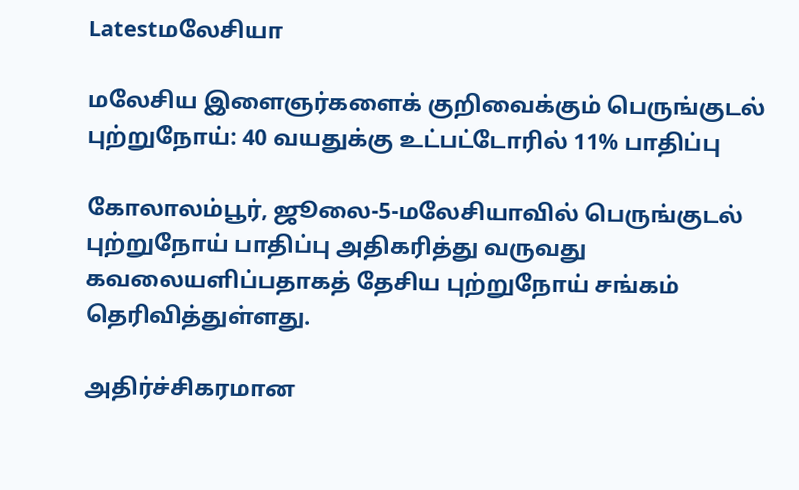Latestமலேசியா

மலேசிய இளைஞர்களைக் குறிவைக்கும் பெருங்குடல் புற்றுநோய்: 40 வயதுக்கு உட்பட்டோரில் 11% பாதிப்பு

கோலாலம்பூர், ஜூலை-5-மலேசியாவில் பெருங்குடல் புற்றுநோய் பாதிப்பு அதிகரித்து வருவது கவலையளிப்பதாகத் தேசிய புற்றுநோய் சங்கம் தெரிவித்துள்ளது.

அதிர்ச்சிகரமான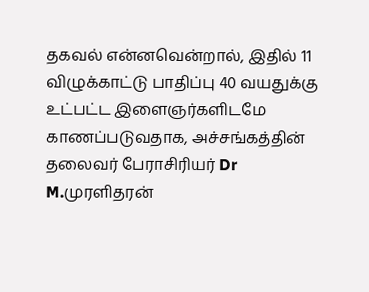தகவல் என்னவென்றால், இதில் 11 விழுக்காட்டு பாதிப்பு 40 வயதுக்கு உட்பட்ட இளைஞர்களிடமே காணப்படுவதாக, அச்சங்கத்தின் தலைவர் பேராசிரியர் Dr M.முரளிதரன்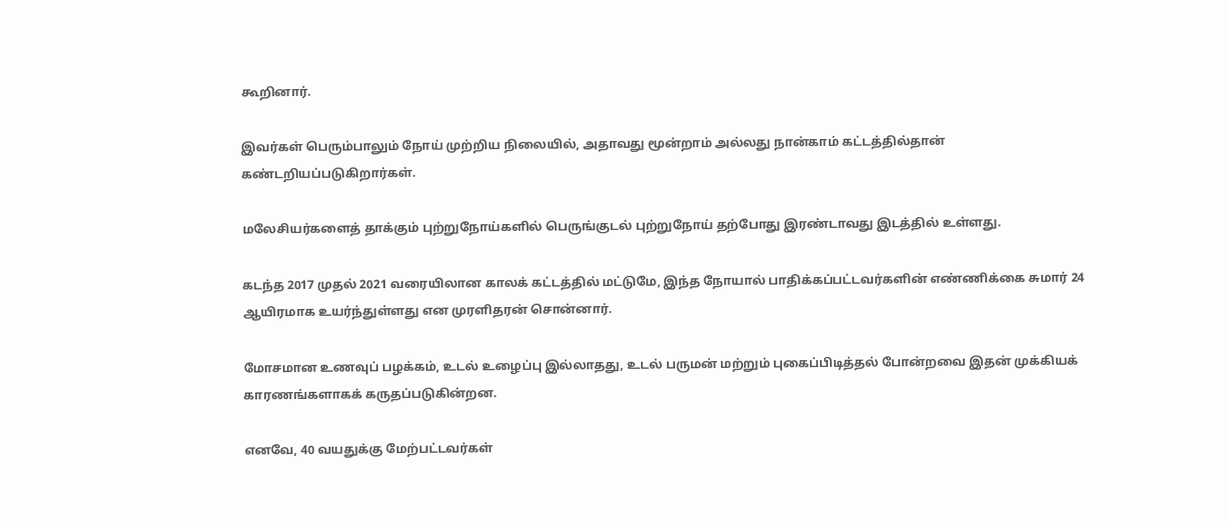கூறினார்.

இவர்கள் பெரும்பாலும் நோய் முற்றிய நிலையில், அதாவது மூன்றாம் அல்லது நான்காம் கட்டத்தில்தான் கண்டறியப்படுகிறார்கள்.

மலேசியர்களைத் தாக்கும் புற்றுநோய்களில் பெருங்குடல் புற்றுநோய் தற்போது இரண்டாவது இடத்தில் உள்ளது.

கடந்த 2017 முதல் 2021 வரையிலான காலக் கட்டத்தில் மட்டுமே, இந்த நோயால் பாதிக்கப்பட்டவர்களின் எண்ணிக்கை சுமார் 24 ஆயிரமாக உயர்ந்துள்ளது என முரளிதரன் சொன்னார்.

மோசமான உணவுப் பழக்கம், உடல் உழைப்பு இல்லாதது, உடல் பருமன் மற்றும் புகைப்பிடித்தல் போன்றவை இதன் முக்கியக் காரணங்களாகக் கருதப்படுகின்றன.

எனவே, 40 வயதுக்கு மேற்பட்டவர்கள்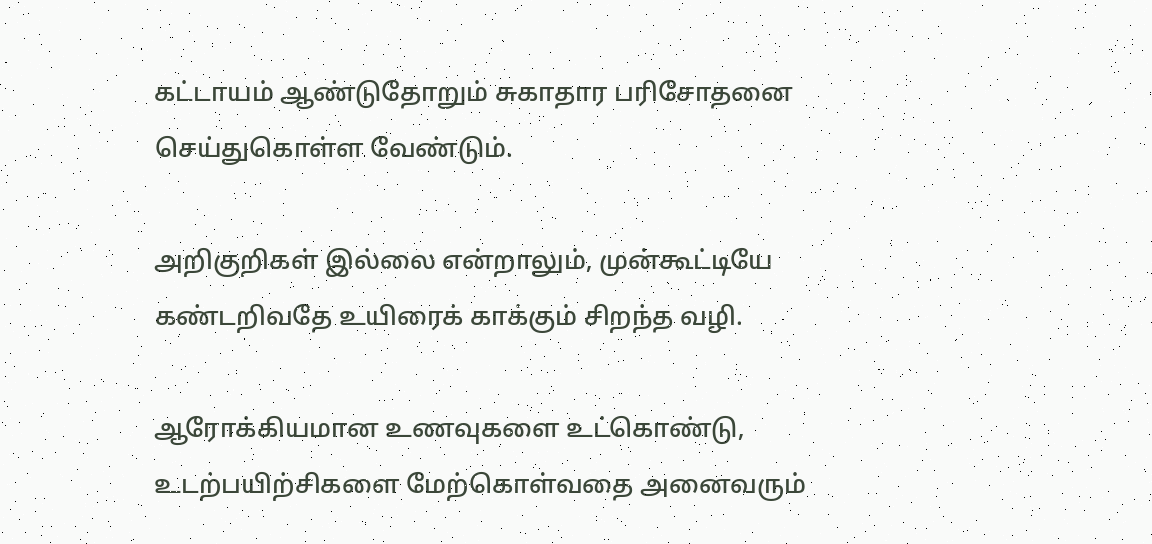கட்டாயம் ஆண்டுதோறும் சுகாதார பரிசோதனை செய்துகொள்ள வேண்டும்.

அறிகுறிகள் இல்லை என்றாலும், முன்கூட்டியே கண்டறிவதே உயிரைக் காக்கும் சிறந்த வழி.

ஆரோக்கியமான உணவுகளை உட்கொண்டு, உடற்பயிற்சிகளை மேற்கொள்வதை அனைவரும்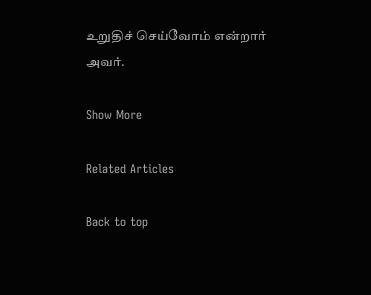உறுதிச் செய்வோம் என்றார் அவர்.

Show More

Related Articles

Back to top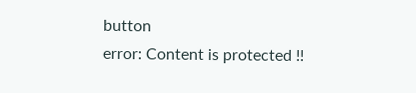button
error: Content is protected !!